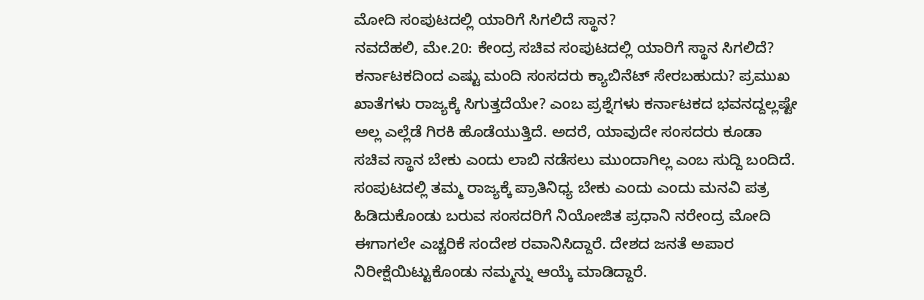ಮೋದಿ ಸಂಪುಟದಲ್ಲಿ ಯಾರಿಗೆ ಸಿಗಲಿದೆ ಸ್ಥಾನ?
ನವದೆಹಲಿ, ಮೇ.20: ಕೇಂದ್ರ ಸಚಿವ ಸಂಪುಟದಲ್ಲಿ ಯಾರಿಗೆ ಸ್ಥಾನ ಸಿಗಲಿದೆ? ಕರ್ನಾಟಕದಿಂದ ಎಷ್ಟು ಮಂದಿ ಸಂಸದರು ಕ್ಯಾಬಿನೆಟ್ ಸೇರಬಹುದು? ಪ್ರಮುಖ ಖಾತೆಗಳು ರಾಜ್ಯಕ್ಕೆ ಸಿಗುತ್ತದೆಯೇ? ಎಂಬ ಪ್ರಶ್ನೆಗಳು ಕರ್ನಾಟಕದ ಭವನದ್ದಲ್ಲಷ್ಟೇ ಅಲ್ಲ ಎಲ್ಲೆಡೆ ಗಿರಕಿ ಹೊಡೆಯುತ್ತಿದೆ. ಅದರೆ, ಯಾವುದೇ ಸಂಸದರು ಕೂಡಾ ಸಚಿವ ಸ್ಥಾನ ಬೇಕು ಎಂದು ಲಾಬಿ ನಡೆಸಲು ಮುಂದಾಗಿಲ್ಲ ಎಂಬ ಸುದ್ದಿ ಬಂದಿದೆ.
ಸಂಪುಟದಲ್ಲಿ ತಮ್ಮ ರಾಜ್ಯಕ್ಕೆ ಪ್ರಾತಿನಿಧ್ಯ ಬೇಕು ಎಂದು ಎಂದು ಮನವಿ ಪತ್ರ ಹಿಡಿದುಕೊಂಡು ಬರುವ ಸಂಸದರಿಗೆ ನಿಯೋಜಿತ ಪ್ರಧಾನಿ ನರೇಂದ್ರ ಮೋದಿ ಈಗಾಗಲೇ ಎಚ್ಚರಿಕೆ ಸಂದೇಶ ರವಾನಿಸಿದ್ದಾರೆ. ದೇಶದ ಜನತೆ ಅಪಾರ ನಿರೀಕ್ಷೆಯಿಟ್ಟುಕೊಂಡು ನಮ್ಮನ್ನು ಆಯ್ಕೆ ಮಾಡಿದ್ದಾರೆ.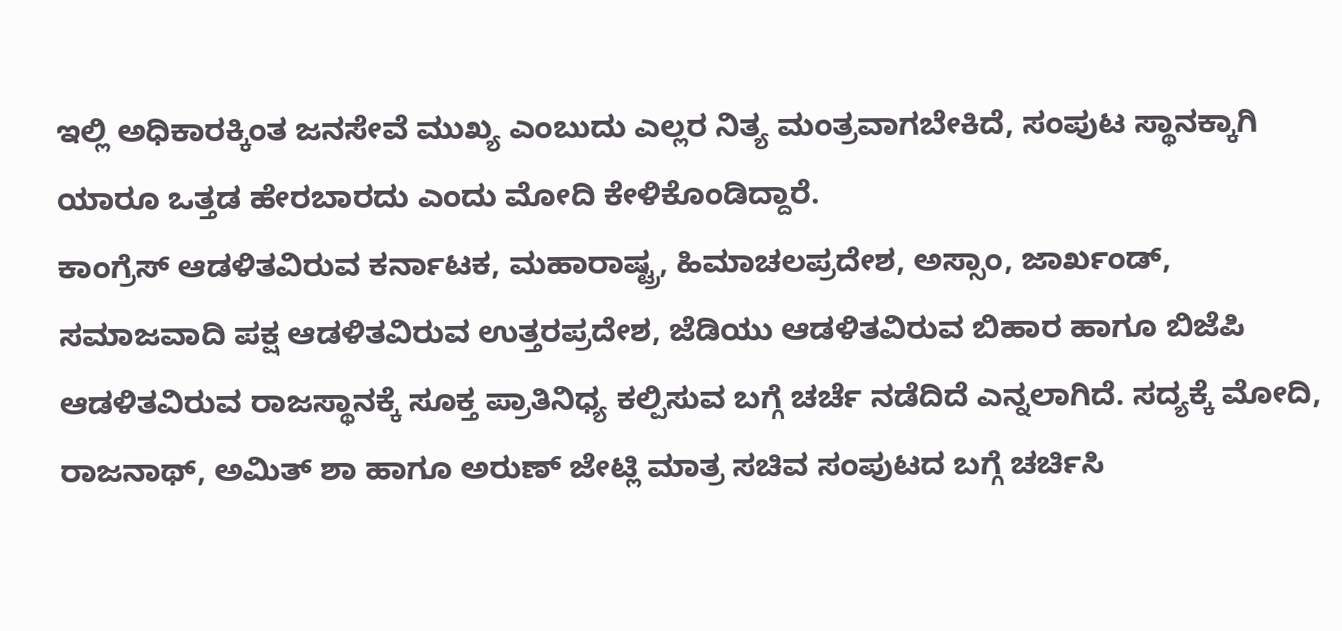ಇಲ್ಲಿ ಅಧಿಕಾರಕ್ಕಿಂತ ಜನಸೇವೆ ಮುಖ್ಯ ಎಂಬುದು ಎಲ್ಲರ ನಿತ್ಯ ಮಂತ್ರವಾಗಬೇಕಿದೆ, ಸಂಪುಟ ಸ್ಥಾನಕ್ಕಾಗಿ ಯಾರೂ ಒತ್ತಡ ಹೇರಬಾರದು ಎಂದು ಮೋದಿ ಕೇಳಿಕೊಂಡಿದ್ದಾರೆ.
ಕಾಂಗ್ರೆಸ್ ಆಡಳಿತವಿರುವ ಕರ್ನಾಟಕ, ಮಹಾರಾಷ್ಟ್ರ, ಹಿಮಾಚಲಪ್ರದೇಶ, ಅಸ್ಸಾಂ, ಜಾರ್ಖಂಡ್, ಸಮಾಜವಾದಿ ಪಕ್ಷ ಆಡಳಿತವಿರುವ ಉತ್ತರಪ್ರದೇಶ, ಜೆಡಿಯು ಆಡಳಿತವಿರುವ ಬಿಹಾರ ಹಾಗೂ ಬಿಜೆಪಿ ಆಡಳಿತವಿರುವ ರಾಜಸ್ಥಾನಕ್ಕೆ ಸೂಕ್ತ ಪ್ರಾತಿನಿಧ್ಯ ಕಲ್ಪಿಸುವ ಬಗ್ಗೆ ಚರ್ಚೆ ನಡೆದಿದೆ ಎನ್ನಲಾಗಿದೆ. ಸದ್ಯಕ್ಕೆ ಮೋದಿ, ರಾಜನಾಥ್, ಅಮಿತ್ ಶಾ ಹಾಗೂ ಅರುಣ್ ಜೇಟ್ಲಿ ಮಾತ್ರ ಸಚಿವ ಸಂಪುಟದ ಬಗ್ಗೆ ಚರ್ಚಿಸಿ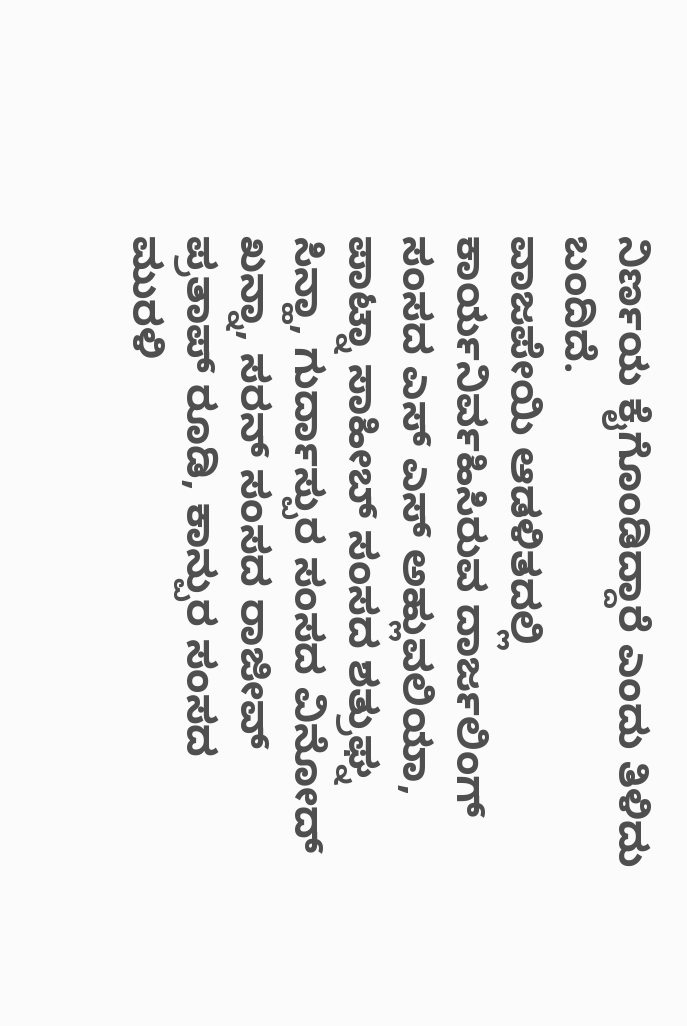ನಿರ್ಣಯ ಕೈಗೊಂಡಿದ್ದಾರೆ ಎಂದು ತಿಳಿದು ಬಂದಿದೆ.
ವಾಜಪೇಯಿ ಆಡಳಿತದಲ್ಲಿ ಕಾರ್ಯನಿರ್ವಹಿಸಿರುವ ದಾರ್ಜಲಿಂಗ್ ಸಂಸದ ಎಸ್ ಎಸ್ ಅಹ್ಲುವಲಿಯಾ, ಪಾಟ್ನಾ ಸಾಹೀಬ್ ಸಂಸದ ಶತ್ರುಘ್ನ ಸಿನ್ಹಾ, ಗುರ್ದಾಸ್ಪುರ ಸಂಸದ ವಿನೋದ್ ಖನ್ನಾ, ಸರನ್ ಸಂಸದ ರಾಜೀವ್ ಪ್ರತಾಪ್ ರೂಡಿ, ಕಾನ್ಪುರ ಸಂಸದ ಮುರಳಿ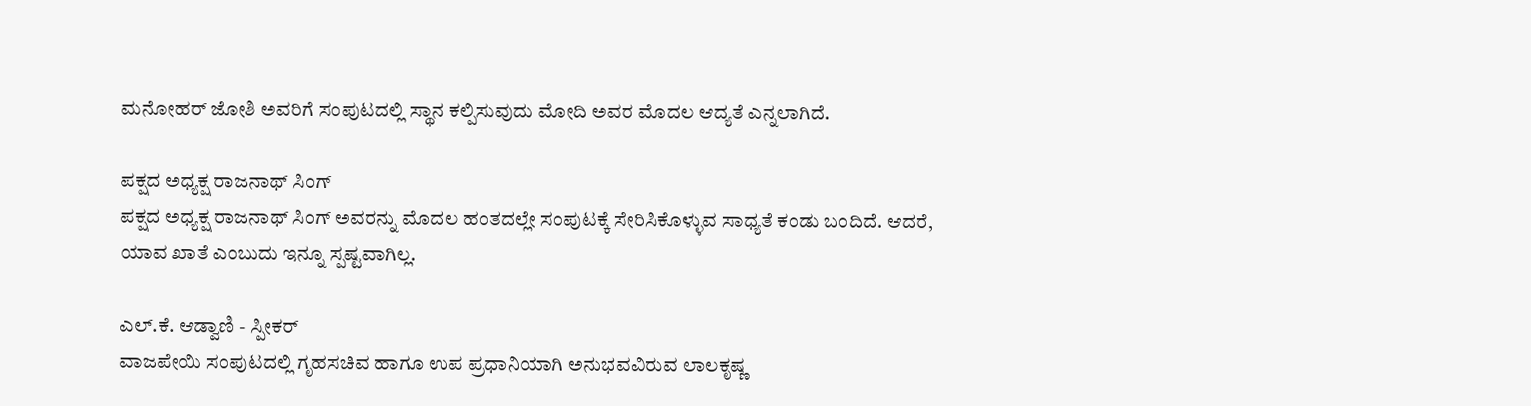ಮನೋಹರ್ ಜೋಶಿ ಅವರಿಗೆ ಸಂಪುಟದಲ್ಲಿ ಸ್ಥಾನ ಕಲ್ಪಿಸುವುದು ಮೋದಿ ಅವರ ಮೊದಲ ಆದ್ಯತೆ ಎನ್ನಲಾಗಿದೆ.

ಪಕ್ಷದ ಅಧ್ಯಕ್ಷ ರಾಜನಾಥ್ ಸಿಂಗ್
ಪಕ್ಷದ ಅಧ್ಯಕ್ಷ ರಾಜನಾಥ್ ಸಿಂಗ್ ಅವರನ್ನು ಮೊದಲ ಹಂತದಲ್ಲೇ ಸಂಪುಟಕ್ಕೆ ಸೇರಿಸಿಕೊಳ್ಳುವ ಸಾಧ್ಯತೆ ಕಂಡು ಬಂದಿದೆ. ಆದರೆ, ಯಾವ ಖಾತೆ ಎಂಬುದು ಇನ್ನೂ ಸ್ಪಷ್ಟವಾಗಿಲ್ಲ.

ಎಲ್.ಕೆ. ಆಡ್ವಾಣಿ - ಸ್ಪೀಕರ್
ವಾಜಪೇಯಿ ಸಂಪುಟದಲ್ಲಿ ಗೃಹಸಚಿವ ಹಾಗೂ ಉಪ ಪ್ರಧಾನಿಯಾಗಿ ಅನುಭವವಿರುವ ಲಾಲಕೃಷ್ಣ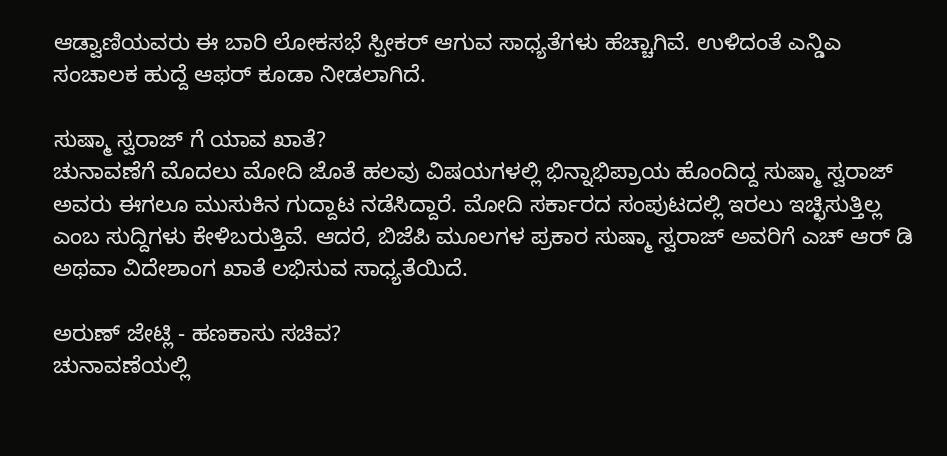ಆಡ್ವಾಣಿಯವರು ಈ ಬಾರಿ ಲೋಕಸಭೆ ಸ್ಪೀಕರ್ ಆಗುವ ಸಾಧ್ಯತೆಗಳು ಹೆಚ್ಚಾಗಿವೆ. ಉಳಿದಂತೆ ಎನ್ಡಿಎ ಸಂಚಾಲಕ ಹುದ್ದೆ ಆಫರ್ ಕೂಡಾ ನೀಡಲಾಗಿದೆ.

ಸುಷ್ಮಾ ಸ್ವರಾಜ್ ಗೆ ಯಾವ ಖಾತೆ?
ಚುನಾವಣೆಗೆ ಮೊದಲು ಮೋದಿ ಜೊತೆ ಹಲವು ವಿಷಯಗಳಲ್ಲಿ ಭಿನ್ನಾಭಿಪ್ರಾಯ ಹೊಂದಿದ್ದ ಸುಷ್ಮಾ ಸ್ವರಾಜ್ ಅವರು ಈಗಲೂ ಮುಸುಕಿನ ಗುದ್ದಾಟ ನಡೆಸಿದ್ದಾರೆ. ಮೋದಿ ಸರ್ಕಾರದ ಸಂಪುಟದಲ್ಲಿ ಇರಲು ಇಚ್ಛಿಸುತ್ತಿಲ್ಲ ಎಂಬ ಸುದ್ದಿಗಳು ಕೇಳಿಬರುತ್ತಿವೆ. ಆದರೆ, ಬಿಜೆಪಿ ಮೂಲಗಳ ಪ್ರಕಾರ ಸುಷ್ಮಾ ಸ್ವರಾಜ್ ಅವರಿಗೆ ಎಚ್ ಆರ್ ಡಿ ಅಥವಾ ವಿದೇಶಾಂಗ ಖಾತೆ ಲಭಿಸುವ ಸಾಧ್ಯತೆಯಿದೆ.

ಅರುಣ್ ಜೇಟ್ಲಿ - ಹಣಕಾಸು ಸಚಿವ?
ಚುನಾವಣೆಯಲ್ಲಿ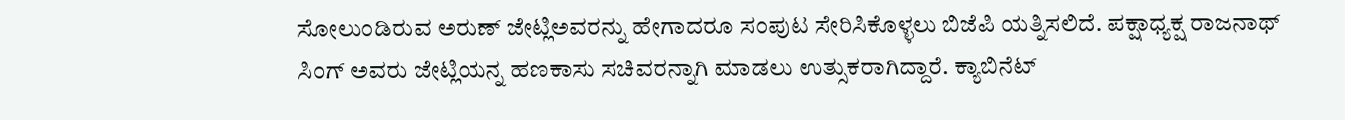ಸೋಲುಂಡಿರುವ ಅರುಣ್ ಜೇಟ್ಲಿಅವರನ್ನು ಹೇಗಾದರೂ ಸಂಪುಟ ಸೇರಿಸಿಕೊಳ್ಳಲು ಬಿಜೆಪಿ ಯತ್ನಿಸಲಿದೆ. ಪಕ್ಷಾಧ್ಯಕ್ಷ ರಾಜನಾಥ್ ಸಿಂಗ್ ಅವರು ಜೇಟ್ಲಿಯನ್ನ ಹಣಕಾಸು ಸಚಿವರನ್ನಾಗಿ ಮಾಡಲು ಉತ್ಸುಕರಾಗಿದ್ದಾರೆ. ಕ್ಯಾಬಿನೆಟ್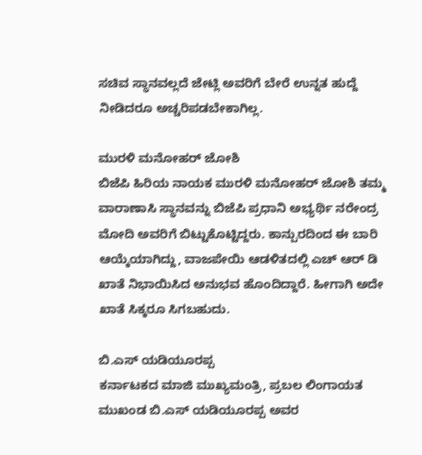ಸಚಿವ ಸ್ಥಾನವಲ್ಲದೆ ಜೇಟ್ಲಿ ಅವರಿಗೆ ಬೇರೆ ಉನ್ನತ ಹುದ್ದೆ ನೀಡಿದರೂ ಅಚ್ಚರಿಪಡಬೇಕಾಗಿಲ್ಲ.

ಮುರಳಿ ಮನೋಹರ್ ಜೋಶಿ
ಬಿಜೆಪಿ ಹಿರಿಯ ನಾಯಕ ಮುರಳಿ ಮನೋಹರ್ ಜೋಶಿ ತಮ್ಮ ವಾರಾಣಾಸಿ ಸ್ಥಾನವನ್ನು ಬಿಜೆಪಿ ಪ್ರಧಾನಿ ಅಭ್ಯರ್ಥಿ ನರೇಂದ್ರ ಮೋದಿ ಅವರಿಗೆ ಬಿಟ್ಟುಕೊಟ್ಟಿದ್ದರು. ಕಾನ್ಪುರದಿಂದ ಈ ಬಾರಿ ಆಯ್ಕೆಯಾಗಿದ್ದು, ವಾಜಪೇಯಿ ಆಡಳಿತದಲ್ಲಿ ಎಚ್ ಆರ್ ಡಿ ಖಾತೆ ನಿಭಾಯಿಸಿದ ಅನುಭವ ಹೊಂದಿದ್ದಾರೆ. ಹೀಗಾಗಿ ಅದೇ ಖಾತೆ ಸಿಕ್ಕರೂ ಸಿಗಬಹುದು.

ಬಿ.ಎಸ್ ಯಡಿಯೂರಪ್ಪ
ಕರ್ನಾಟಕದ ಮಾಜಿ ಮುಖ್ಯಮಂತ್ರಿ, ಪ್ರಬಲ ಲಿಂಗಾಯತ ಮುಖಂಡ ಬಿ.ಎಸ್ ಯಡಿಯೂರಪ್ಪ ಅವರ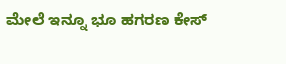ಮೇಲೆ ಇನ್ನೂ ಭೂ ಹಗರಣ ಕೇಸ್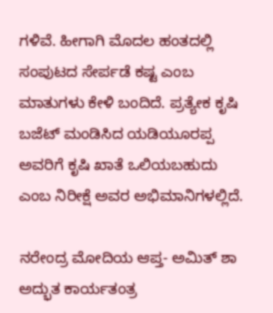ಗಳಿವೆ. ಹೀಗಾಗಿ ಮೊದಲ ಹಂತದಲ್ಲಿ ಸಂಪುಟದ ಸೇರ್ಪಡೆ ಕಷ್ಟ ಎಂಬ ಮಾತುಗಳು ಕೇಳಿ ಬಂದಿದೆ. ಪ್ರತ್ಯೇಕ ಕೃಷಿ ಬಜೆಟ್ ಮಂಡಿಸಿದ ಯಡಿಯೂರಪ್ಪ ಅವರಿಗೆ ಕೃಷಿ ಖಾತೆ ಒಲಿಯಬಹುದು ಎಂಬ ನಿರೀಕ್ಷೆ ಅವರ ಅಭಿಮಾನಿಗಳಲ್ಲಿದೆ.

ನರೇಂದ್ರ ಮೋದಿಯ ಆಪ್ತ- ಅಮಿತ್ ಶಾ
ಅದ್ಭುತ ಕಾರ್ಯತಂತ್ರ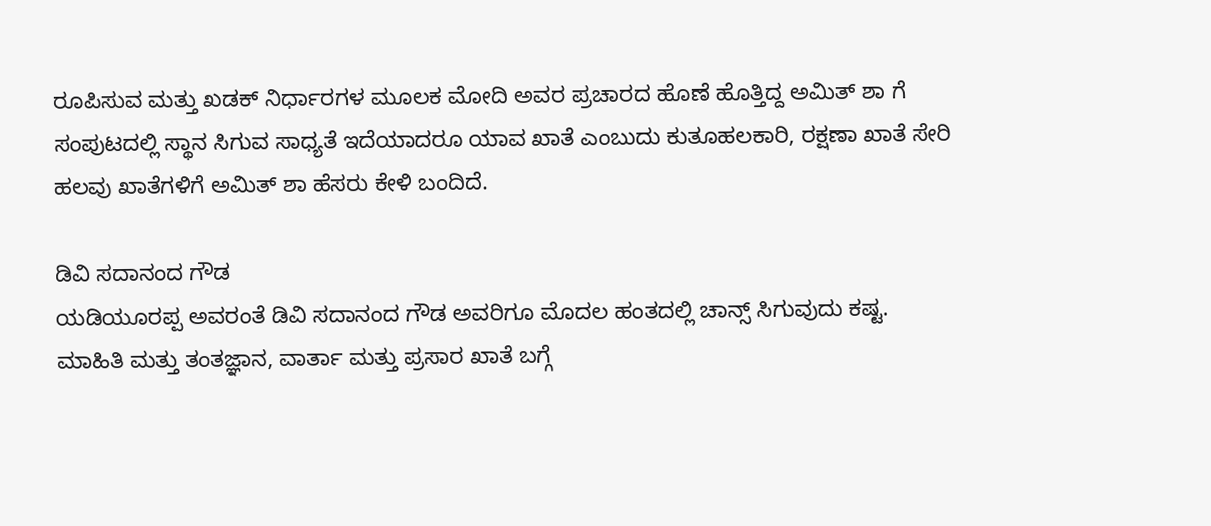ರೂಪಿಸುವ ಮತ್ತು ಖಡಕ್ ನಿರ್ಧಾರಗಳ ಮೂಲಕ ಮೋದಿ ಅವರ ಪ್ರಚಾರದ ಹೊಣೆ ಹೊತ್ತಿದ್ದ ಅಮಿತ್ ಶಾ ಗೆ ಸಂಪುಟದಲ್ಲಿ ಸ್ಥಾನ ಸಿಗುವ ಸಾಧ್ಯತೆ ಇದೆಯಾದರೂ ಯಾವ ಖಾತೆ ಎಂಬುದು ಕುತೂಹಲಕಾರಿ, ರಕ್ಷಣಾ ಖಾತೆ ಸೇರಿ ಹಲವು ಖಾತೆಗಳಿಗೆ ಅಮಿತ್ ಶಾ ಹೆಸರು ಕೇಳಿ ಬಂದಿದೆ.

ಡಿವಿ ಸದಾನಂದ ಗೌಡ
ಯಡಿಯೂರಪ್ಪ ಅವರಂತೆ ಡಿವಿ ಸದಾನಂದ ಗೌಡ ಅವರಿಗೂ ಮೊದಲ ಹಂತದಲ್ಲಿ ಚಾನ್ಸ್ ಸಿಗುವುದು ಕಷ್ಟ. ಮಾಹಿತಿ ಮತ್ತು ತಂತಜ್ಞಾನ, ವಾರ್ತಾ ಮತ್ತು ಪ್ರಸಾರ ಖಾತೆ ಬಗ್ಗೆ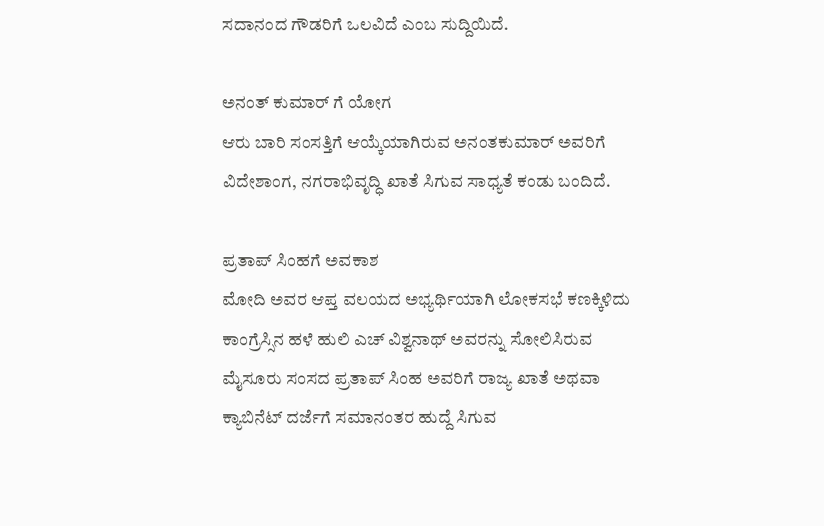ಸದಾನಂದ ಗೌಡರಿಗೆ ಒಲವಿದೆ ಎಂಬ ಸುದ್ದಿಯಿದೆ.

ಅನಂತ್ ಕುಮಾರ್ ಗೆ ಯೋಗ
ಆರು ಬಾರಿ ಸಂಸತ್ತಿಗೆ ಆಯ್ಕೆಯಾಗಿರುವ ಅನಂತಕುಮಾರ್ ಅವರಿಗೆ ವಿದೇಶಾಂಗ, ನಗರಾಭಿವೃದ್ಧಿ ಖಾತೆ ಸಿಗುವ ಸಾಧ್ಯತೆ ಕಂಡು ಬಂದಿದೆ.

ಪ್ರತಾಪ್ ಸಿಂಹಗೆ ಅವಕಾಶ
ಮೋದಿ ಅವರ ಆಪ್ತ ವಲಯದ ಅಭ್ಯರ್ಥಿಯಾಗಿ ಲೋಕಸಭೆ ಕಣಕ್ಕಿಳಿದು ಕಾಂಗ್ರೆಸ್ಸಿನ ಹಳೆ ಹುಲಿ ಎಚ್ ವಿಶ್ವನಾಥ್ ಅವರನ್ನು ಸೋಲಿಸಿರುವ ಮೈಸೂರು ಸಂಸದ ಪ್ರತಾಪ್ ಸಿಂಹ ಅವರಿಗೆ ರಾಜ್ಯ ಖಾತೆ ಅಥವಾ ಕ್ಯಾಬಿನೆಟ್ ದರ್ಜೆಗೆ ಸಮಾನಂತರ ಹುದ್ದೆ ಸಿಗುವ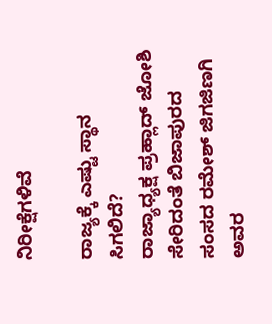ನಿರೀಕ್ಷೆಗಳಿವೆ

ರಾಜ್ಯಕ್ಕೆ ಎಷ್ಟು ಸ್ಥಾನ ಸಿಗಲಿದೆ?
ರಾಜ್ಯಾಧ್ಯಕ್ಷ ಪ್ರಹ್ಲಾದ್ ಜೋಶಿ ಸೇರಿದಂತೆ ಬಿಜಾಪುರದ ಸಂಸದ ರಮೇಶ್ ಜಿಗಜಿಣಗಿ ಅವರ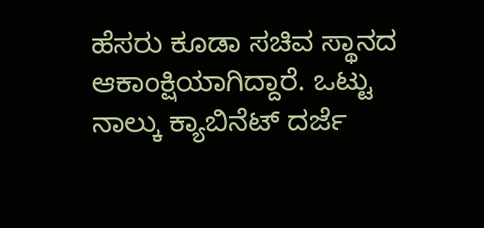ಹೆಸರು ಕೂಡಾ ಸಚಿವ ಸ್ಥಾನದ ಆಕಾಂಕ್ಷಿಯಾಗಿದ್ದಾರೆ. ಒಟ್ಟು ನಾಲ್ಕು ಕ್ಯಾಬಿನೆಟ್ ದರ್ಜೆ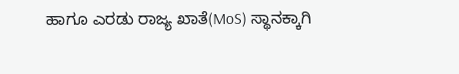ಹಾಗೂ ಎರಡು ರಾಜ್ಯ ಖಾತೆ(MoS) ಸ್ಥಾನಕ್ಕಾಗಿ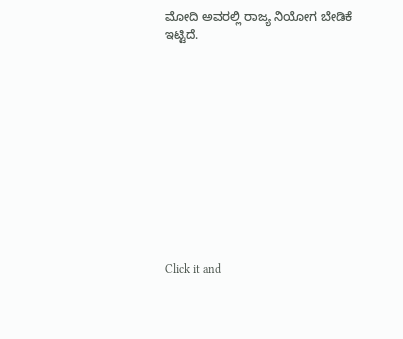ಮೋದಿ ಅವರಲ್ಲಿ ರಾಜ್ಯ ನಿಯೋಗ ಬೇಡಿಕೆ ಇಟ್ಟಿದೆ.












Click it and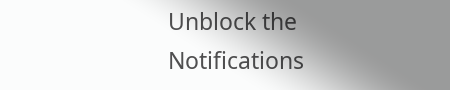Unblock the Notifications